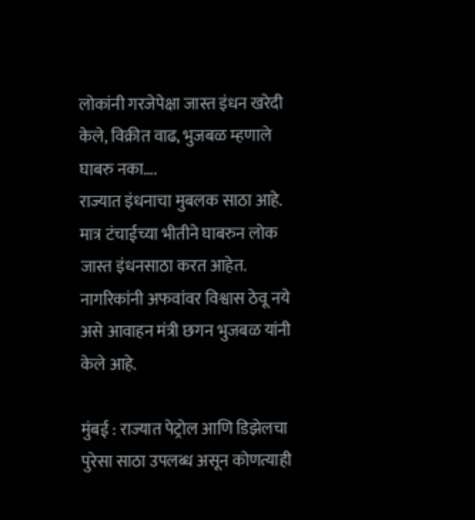लोकांनी गरजेपेक्षा जास्त इंधन खरेदी केले, विक्रीत वाढ, भुजबळ म्हणाले घाबरु नका….
राज्यात इंधनाचा मुबलक साठा आहे. मात्र टंचाईच्या भीतीने घाबरुन लोक जास्त इंधनसाठा करत आहेत. नागरिकांनी अफवांवर विश्वास ठेवू नये असे आवाहन मंत्री छगन भुजबळ यांनी केले आहे.

मुंबई : राज्यात पेट्रोल आणि डिझेलचा पुरेसा साठा उपलब्ध असून कोणत्याही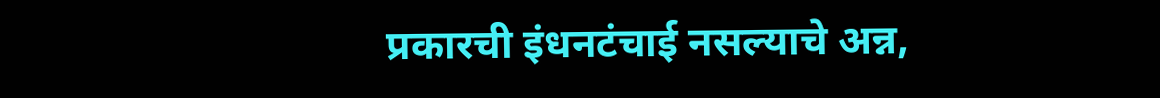प्रकारची इंधनटंचाई नसल्याचे अन्न,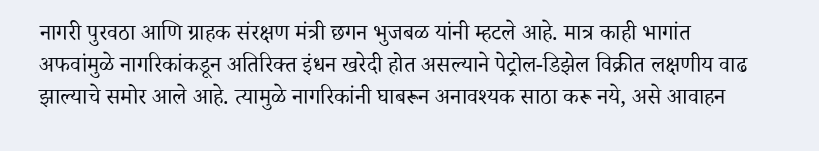नागरी पुरवठा आणि ग्राहक संरक्षण मंत्री छगन भुजबळ यांनी म्हटले आहे. मात्र काही भागांत अफवांमुळे नागरिकांकडून अतिरिक्त इंधन खरेदी होत असल्याने पेट्रोल-डिझेल विक्रीत लक्षणीय वाढ झाल्याचे समोर आले आहे. त्यामुळे नागरिकांनी घाबरून अनावश्यक साठा करू नये, असे आवाहन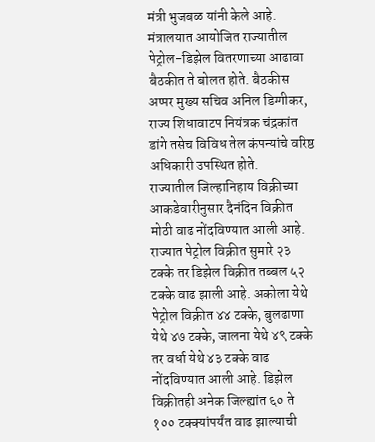मंत्री भुजबळ यांनी केले आहे.
मंत्रालयात आयोजित राज्यातील पेट्रोल-डिझेल वितरणाच्या आढावा बैठकीत ते बोलत होते. बैठकीस अप्पर मुख्य सचिव अनिल डिग्गीकर, राज्य शिधावाटप नियंत्रक चंद्रकांत डांगे तसेच विविध तेल कंपन्यांचे वरिष्ठ अधिकारी उपस्थित होते.
राज्यातील जिल्हानिहाय विक्रीच्या आकडेवारीनुसार दैनंदिन विक्रीत मोठी वाढ नोंदविण्यात आली आहे. राज्यात पेट्रोल विक्रीत सुमारे २३ टक्के तर डिझेल विक्रीत तब्बल ५२ टक्के वाढ झाली आहे. अकोला येथे पेट्रोल विक्रीत ४४ टक्के, बुलढाणा येथे ४७ टक्के, जालना येथे ४९ टक्के तर वर्धा येथे ४३ टक्के वाढ नोंदविण्यात आली आहे. डिझेल विक्रीतही अनेक जिल्ह्यांत ६० ते १०० टक्क्यांपर्यंत वाढ झाल्याची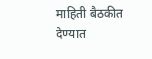माहिती बैठकीत देण्यात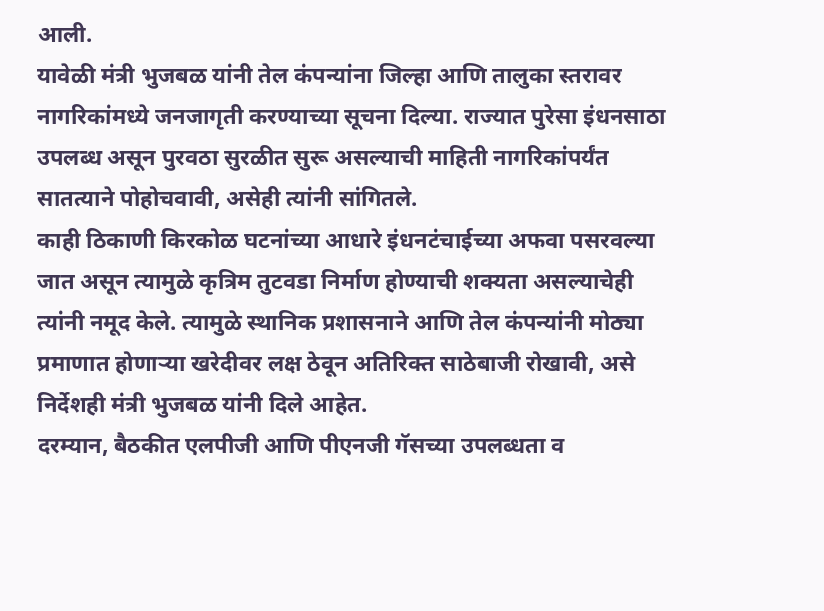आली.
यावेळी मंत्री भुजबळ यांनी तेल कंपन्यांना जिल्हा आणि तालुका स्तरावर नागरिकांमध्ये जनजागृती करण्याच्या सूचना दिल्या. राज्यात पुरेसा इंधनसाठा उपलब्ध असून पुरवठा सुरळीत सुरू असल्याची माहिती नागरिकांपर्यंत सातत्याने पोहोचवावी, असेही त्यांनी सांगितले.
काही ठिकाणी किरकोळ घटनांच्या आधारे इंधनटंचाईच्या अफवा पसरवल्या जात असून त्यामुळे कृत्रिम तुटवडा निर्माण होण्याची शक्यता असल्याचेही त्यांनी नमूद केले. त्यामुळे स्थानिक प्रशासनाने आणि तेल कंपन्यांनी मोठ्या प्रमाणात होणाऱ्या खरेदीवर लक्ष ठेवून अतिरिक्त साठेबाजी रोखावी, असे निर्देशही मंत्री भुजबळ यांनी दिले आहेत.
दरम्यान, बैठकीत एलपीजी आणि पीएनजी गॅसच्या उपलब्धता व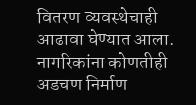वितरण व्यवस्थेचाही आढावा घेण्यात आला. नागरिकांना कोणतीही अडचण निर्माण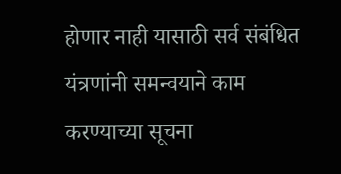होणार नाही यासाठी सर्व संबंधित यंत्रणांनी समन्वयाने काम करण्याच्या सूचना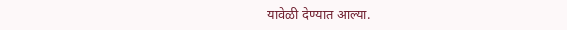यावेळी देण्यात आल्या.